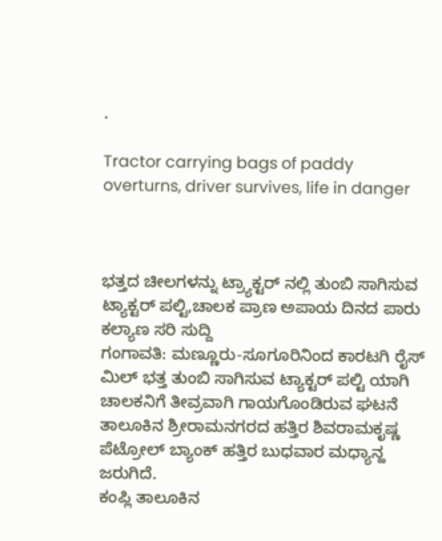.

Tractor carrying bags of paddy overturns, driver survives, life in danger



ಭತ್ತದ ಚೀಲಗಳನ್ನು ಟ್ರ್ಯಾಕ್ಟರ್ ನಲ್ಲಿ ತುಂಬಿ ಸಾಗಿಸುವ ಟ್ಯಾಕ್ಟರ್ ಪಲ್ಟಿ,ಚಾಲಕ ಪ್ರಾಣ ಅಪಾಯ ದಿನದ ಪಾರು
ಕಲ್ಯಾಣ ಸರಿ ಸುದ್ದಿ
ಗಂಗಾವತಿ: ಮಣ್ಣೂರು-ಸೂಗೂರಿನಿಂದ ಕಾರಟಗಿ ರೈಸ್ ಮಿಲ್ ಭತ್ತ ತುಂಬಿ ಸಾಗಿಸುವ ಟ್ಯಾಕ್ಟರ್ ಪಲ್ಟಿ ಯಾಗಿ ಚಾಲಕನಿಗೆ ತೀವ್ರವಾಗಿ ಗಾಯಗೊಂಡಿರುವ ಘಟನೆ ತಾಲೂಕಿನ ಶ್ರೀರಾಮನಗರದ ಹತ್ತಿರ ಶಿವರಾಮಕೃಷ್ಣ ಪೆಟ್ರೋಲ್ ಬ್ಯಾಂಕ್ ಹತ್ತಿರ ಬುಧವಾರ ಮಧ್ಯಾನ್ಹ ಜರುಗಿದೆ.
ಕಂಪ್ಲಿ ತಾಲೂಕಿನ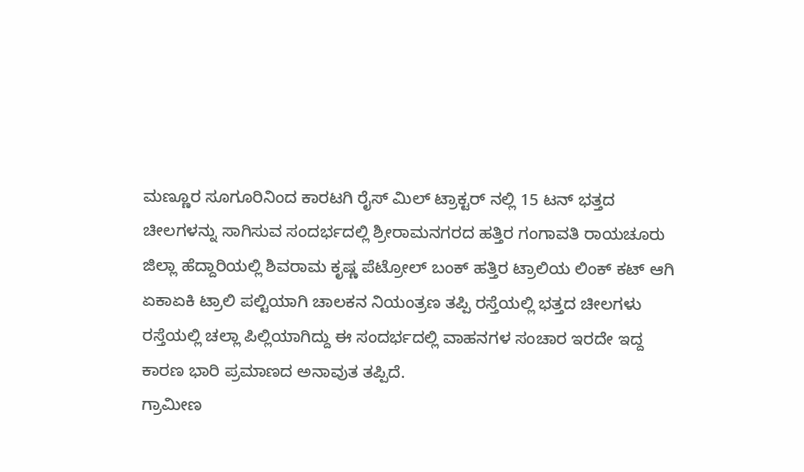ಮಣ್ಣೂರ ಸೂಗೂರಿನಿಂದ ಕಾರಟಗಿ ರೈಸ್ ಮಿಲ್ ಟ್ರಾಕ್ಟರ್ ನಲ್ಲಿ 15 ಟನ್ ಭತ್ತದ ಚೀಲಗಳನ್ನು ಸಾಗಿಸುವ ಸಂದರ್ಭದಲ್ಲಿ ಶ್ರೀರಾಮನಗರದ ಹತ್ತಿರ ಗಂಗಾವತಿ ರಾಯಚೂರು ಜಿಲ್ಲಾ ಹೆದ್ದಾರಿಯಲ್ಲಿ ಶಿವರಾಮ ಕೃಷ್ಣ ಪೆಟ್ರೋಲ್ ಬಂಕ್ ಹತ್ತಿರ ಟ್ರಾಲಿಯ ಲಿಂಕ್ ಕಟ್ ಆಗಿ ಏಕಾಏಕಿ ಟ್ರಾಲಿ ಪಲ್ಟಿಯಾಗಿ ಚಾಲಕನ ನಿಯಂತ್ರಣ ತಪ್ಪಿ ರಸ್ತೆಯಲ್ಲಿ ಭತ್ತದ ಚೀಲಗಳು ರಸ್ತೆಯಲ್ಲಿ ಚಲ್ಲಾ ಪಿಲ್ಲಿಯಾಗಿದ್ದು ಈ ಸಂದರ್ಭದಲ್ಲಿ ವಾಹನಗಳ ಸಂಚಾರ ಇರದೇ ಇದ್ದ ಕಾರಣ ಭಾರಿ ಪ್ರಮಾಣದ ಅನಾವುತ ತಪ್ಪಿದೆ.
ಗ್ರಾಮೀಣ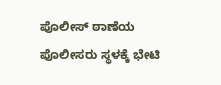ಪೊಲೀಸ್ ಠಾಣೆಯ ಪೊಲೀಸರು ಸ್ಥಳಕ್ಕೆ ಭೇಟಿ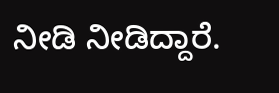ನೀಡಿ ನೀಡಿದ್ದಾರೆ.